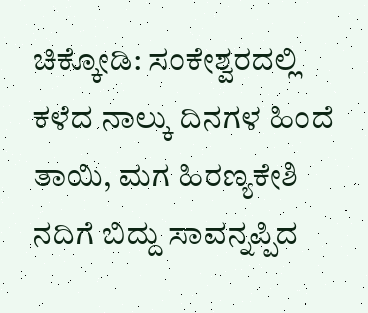ಚಿಕ್ಕೋಡಿ: ಸಂಕೇಶ್ವರದಲ್ಲಿ ಕಳೆದ ನಾಲ್ಕು ದಿನಗಳ ಹಿಂದೆ ತಾಯಿ, ಮಗ ಹಿರಣ್ಯಕೇಶಿ ನದಿಗೆ ಬಿದ್ದು ಸಾವನ್ನಪ್ಪಿದ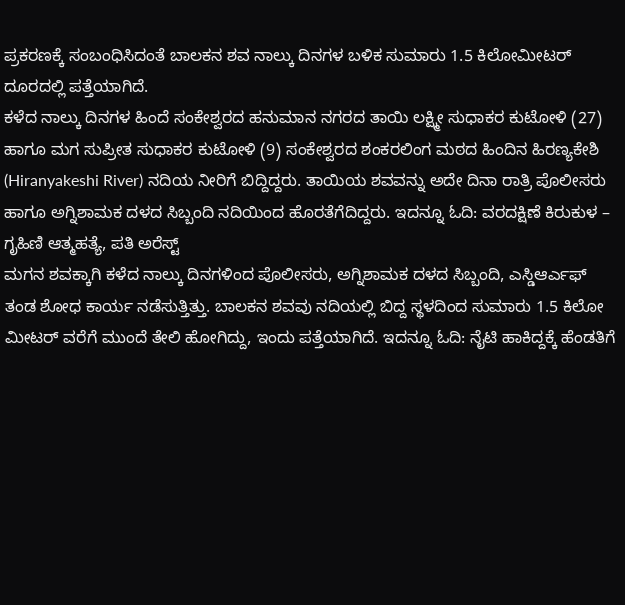ಪ್ರಕರಣಕ್ಕೆ ಸಂಬಂಧಿಸಿದಂತೆ ಬಾಲಕನ ಶವ ನಾಲ್ಕು ದಿನಗಳ ಬಳಿಕ ಸುಮಾರು 1.5 ಕಿಲೋಮೀಟರ್ ದೂರದಲ್ಲಿ ಪತ್ತೆಯಾಗಿದೆ.
ಕಳೆದ ನಾಲ್ಕು ದಿನಗಳ ಹಿಂದೆ ಸಂಕೇಶ್ವರದ ಹನುಮಾನ ನಗರದ ತಾಯಿ ಲಕ್ಷ್ಮೀ ಸುಧಾಕರ ಕುಟೋಳಿ (27) ಹಾಗೂ ಮಗ ಸುಪ್ರೀತ ಸುಧಾಕರ ಕುಟೋಳಿ (9) ಸಂಕೇಶ್ವರದ ಶಂಕರಲಿಂಗ ಮಠದ ಹಿಂದಿನ ಹಿರಣ್ಯಕೇಶಿ (Hiranyakeshi River) ನದಿಯ ನೀರಿಗೆ ಬಿದ್ದಿದ್ದರು. ತಾಯಿಯ ಶವವನ್ನು ಅದೇ ದಿನಾ ರಾತ್ರಿ ಪೊಲೀಸರು ಹಾಗೂ ಅಗ್ನಿಶಾಮಕ ದಳದ ಸಿಬ್ಬಂದಿ ನದಿಯಿಂದ ಹೊರತೆಗೆದಿದ್ದರು. ಇದನ್ನೂ ಓದಿ: ವರದಕ್ಷಿಣೆ ಕಿರುಕುಳ – ಗೃಹಿಣಿ ಆತ್ಮಹತ್ಯೆ, ಪತಿ ಅರೆಸ್ಟ್
ಮಗನ ಶವಕ್ಕಾಗಿ ಕಳೆದ ನಾಲ್ಕು ದಿನಗಳಿಂದ ಪೊಲೀಸರು, ಅಗ್ನಿಶಾಮಕ ದಳದ ಸಿಬ್ಬಂದಿ, ಎಸ್ಡಿಆರ್ಎಫ್ ತಂಡ ಶೋಧ ಕಾರ್ಯ ನಡೆಸುತ್ತಿತ್ತು. ಬಾಲಕನ ಶವವು ನದಿಯಲ್ಲಿ ಬಿದ್ದ ಸ್ಥಳದಿಂದ ಸುಮಾರು 1.5 ಕಿಲೋ ಮೀಟರ್ ವರೆಗೆ ಮುಂದೆ ತೇಲಿ ಹೋಗಿದ್ದು, ಇಂದು ಪತ್ತೆಯಾಗಿದೆ. ಇದನ್ನೂ ಓದಿ: ನೈಟಿ ಹಾಕಿದ್ದಕ್ಕೆ ಹೆಂಡತಿಗೆ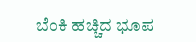ಬೆಂಕಿ ಹಚ್ಚಿದ ಭೂಪ